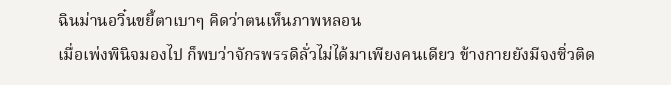ฉินม่านอวิ๋นขยี้ตาเบาๆ คิดว่าตนเห็นภาพหลอน
เมื่อเพ่งพินิจมองไป ก็พบว่าจักรพรรดิลั่วไม่ได้มาเพียงคนเดียว ข้างกายยังมีจงซิ่วติด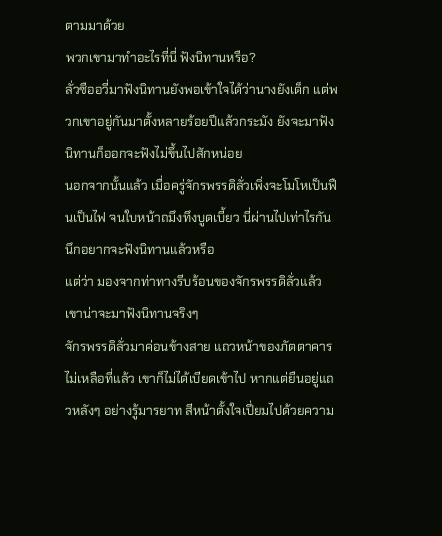ตามมาด้วย
พวกเขามาทำอะไรที่นี่ ฟังนิทานหรือ?
ลั่วซืออวี่มาฟังนิทานยังพอเข้าใจได้ว่านางยังเด็ก แต่พวกเขาอยู่กันมาตั้งหลายร้อยปีแล้วกระมัง ยังจะมาฟังนิทานก็ออกจะฟังไม่ขึ้นไปสักหน่อย
นอกจากนั้นแล้ว เมื่อครู่จักรพรรดิลั่วเพิ่งจะโมโหเป็นฟืนเป็นไฟ จนใบหน้าถมึงทึงบูดเบี้ยว นี่ผ่านไปเท่าไรกัน นึกอยากจะฟังนิทานแล้วหรือ
แต่ว่า มองจากท่าทางรีบร้อนของจักรพรรดิลั่วแล้ว เขาน่าจะมาฟังนิทานจริงๆ
จักรพรรดิลั่วมาค่อนข้างสาย แถวหน้าของภัตตาคารไม่เหลือที่แล้ว เขาก็ไม่ได้เบียดเข้าไป หากแต่ยืนอยู่แถวหลังๆ อย่างรู้มารยาท สีหน้าตั้งใจเปี่ยมไปด้วยความ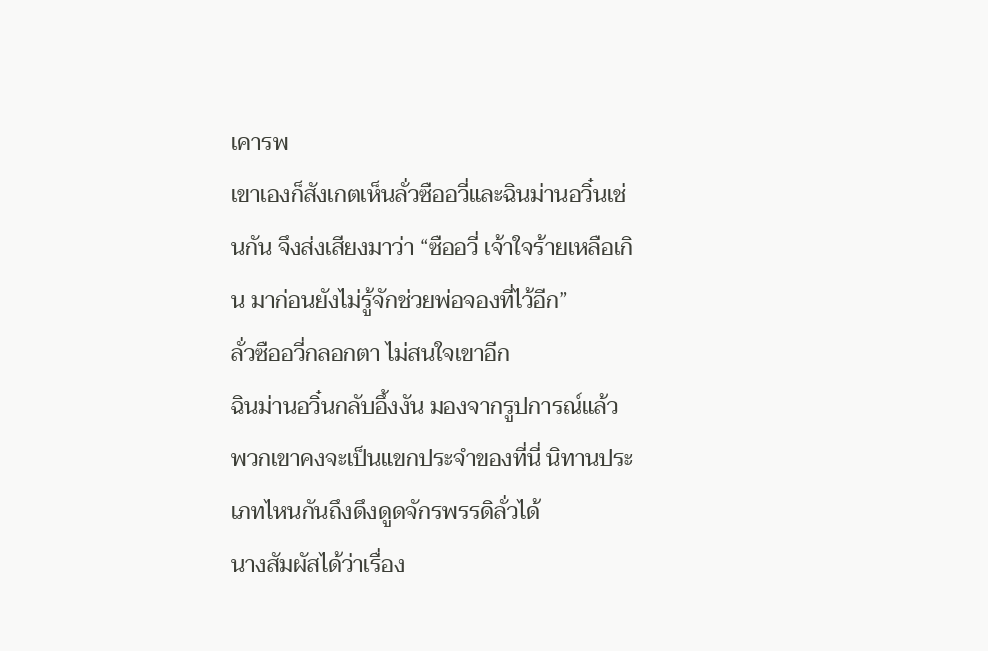เคารพ
เขาเองก็สังเกตเห็นลั่วซืออวี่และฉินม่านอวิ๋นเช่นกัน จึงส่งเสียงมาว่า “ซืออวี่ เจ้าใจร้ายเหลือเกิน มาก่อนยังไม่รู้จักช่วยพ่อจองที่ไว้อีก”
ลั่วซืออวี่กลอกตา ไม่สนใจเขาอีก
ฉินม่านอวิ๋นกลับอึ้งงัน มองจากรูปการณ์แล้ว พวกเขาคงจะเป็นแขกประจำของที่นี่ นิทานประเภทไหนกันถึงดึงดูดจักรพรรดิลั่วได้
นางสัมผัสได้ว่าเรื่อง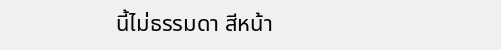นี้ไม่ธรรมดา สีหน้า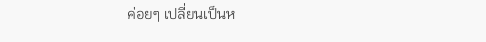ค่อยๆ เปลี่ยนเป็นห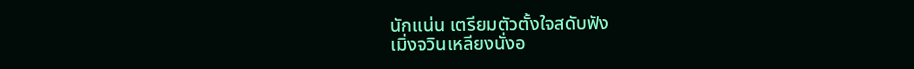นักแน่น เตรียมตัวตั้งใจสดับฟัง
เมิ่งจวินเหลียงนั่งอ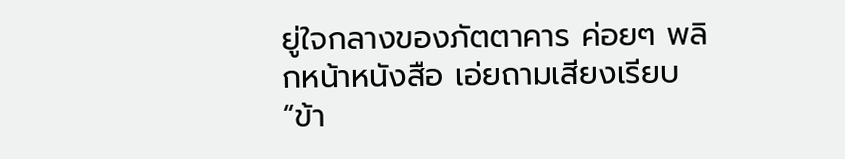ยู่ใจกลางของภัตตาคาร ค่อยๆ พลิกหน้าหนังสือ เอ่ยถามเสียงเรียบ “ข้า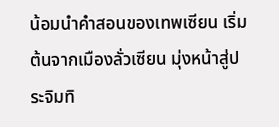น้อมนำคำสอนของเทพเซียน เริ่มต้นจากเมืองลั่วเซียน มุ่งหน้าสู่ประจิมทิ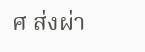ศ ส่งผ่า